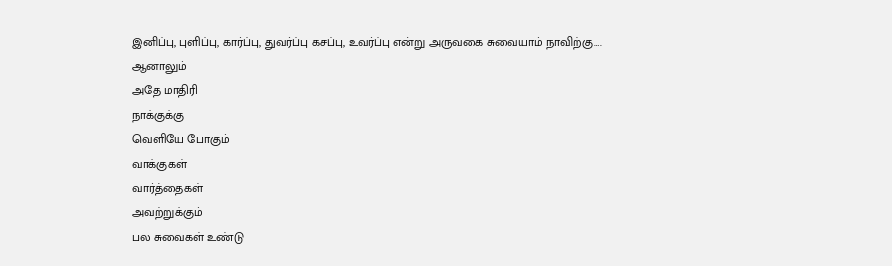இனிப்பு, புளிப்பு, கார்ப்பு, துவர்ப்பு கசப்பு, உவர்ப்பு என்று அருவகை சுவையாம் நாவிற்கு….
ஆனாலும்
அதே மாதிரி
நாக்குக்கு
வெளியே போகும்
வாக்குகள்
வார்த்தைகள்
அவற்றுக்கும்
பல சுவைகள் உண்டு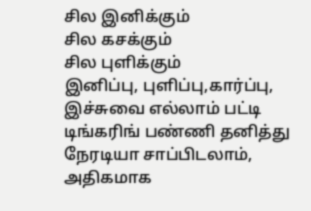சில இனிக்கும்
சில கசக்கும்
சில புளிக்கும்
இனிப்பு, புளிப்பு,கார்ப்பு,
இச்சுவை எல்லாம் பட்டி டிங்கரிங் பண்ணி தனித்து நேரடியா சாப்பிடலாம், அதிகமாக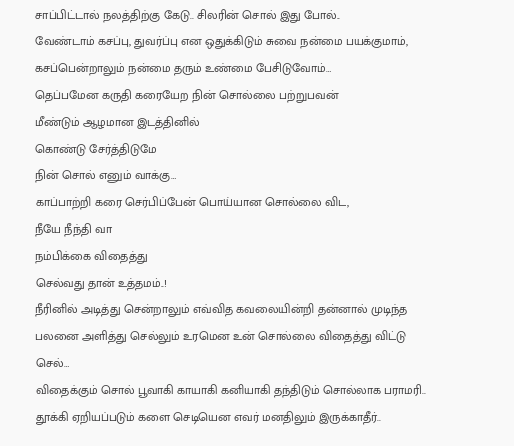சாப்பிட்டால் நலத்திற்கு கேடு.. சிலரின் சொல் இது போல்..
வேண்டாம் கசப்பு, துவர்ப்பு என ஒதுக்கிடும் சுவை நன்மை பயக்குமாம்,
கசப்பென்றாலும் நன்மை தரும் உண்மை பேசிடுவோம்…
தெப்பமேன கருதி கரையேற நின் சொல்லை பற்றுபவன்
மீண்டும் ஆழமான இடத்தினில்
கொண்டு சேர்த்திடுமே
நின் சொல் எனும் வாக்கு…
காப்பாற்றி கரை செர்பிப்பேன் பொய்யான சொல்லை விட,
நீயே நீந்தி வா
நம்பிக்கை விதைத்து
செல்வது தான் உத்தமம்..!
நீரினில் அடித்து சென்றாலும் எவ்வித கவலையின்றி தன்னால் முடிந்த பலனை அளித்து செல்லும் உரமென உன் சொல்லை விதைத்து விட்டு செல்…
விதைக்கும் சொல் பூவாகி காயாகி கனியாகி தந்திடும் சொல்லாக பராமரி..
தூக்கி ஏறியப்படும் களை செடியென எவர் மனதிலும் இருக்காதீர்..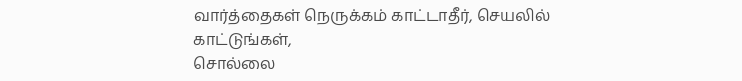வார்த்தைகள் நெருக்கம் காட்டாதீர், செயலில் காட்டுங்கள்,
சொல்லை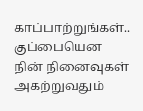காப்பாற்றுங்கள்..
குப்பையென நின் நினைவுகள்
அகற்றுவதும்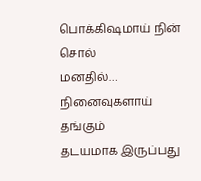பொக்கிஷமாய் நின் சொல்
மனதில்…
நினைவுகளாய் தங்கும்
தடயமாக இருப்பது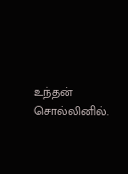உந்தன் சொல்லினில்.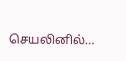செயலினில்…